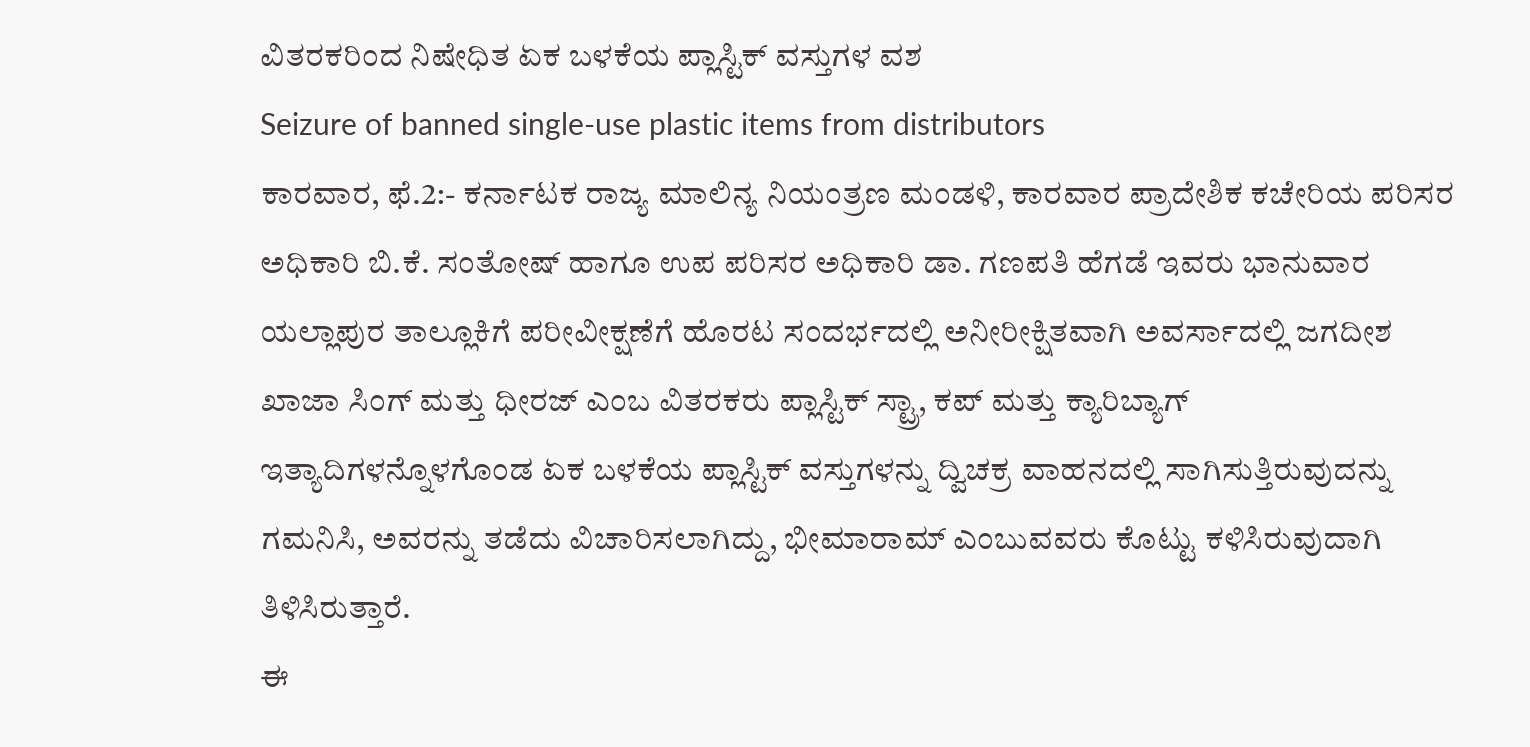ವಿತರಕರಿಂದ ನಿಷೇಧಿತ ಏಕ ಬಳಕೆಯ ಪ್ಲಾಸ್ಟಿಕ್ ವಸ್ತುಗಳ ವಶ
Seizure of banned single-use plastic items from distributors
ಕಾರವಾರ, ಫೆ.2:- ಕರ್ನಾಟಕ ರಾಜ್ಯ ಮಾಲಿನ್ಯ ನಿಯಂತ್ರಣ ಮಂಡಳಿ, ಕಾರವಾರ ಪ್ರಾದೇಶಿಕ ಕಚೇರಿಯ ಪರಿಸರ ಅಧಿಕಾರಿ ಬಿ.ಕೆ. ಸಂತೋಷ್ ಹಾಗೂ ಉಪ ಪರಿಸರ ಅಧಿಕಾರಿ ಡಾ. ಗಣಪತಿ ಹೆಗಡೆ ಇವರು ಭಾನುವಾರ ಯಲ್ಲಾಪುರ ತಾಲ್ಲೂಕಿಗೆ ಪರೀವೀಕ್ಷಣೆಗೆ ಹೊರಟ ಸಂದರ್ಭದಲ್ಲಿ ಅನೀರೀಕ್ಷಿತವಾಗಿ ಅವರ್ಸಾದಲ್ಲಿ ಜಗದೀಶ ಖಾಜಾ ಸಿಂಗ್ ಮತ್ತು ಧೀರಜ್ ಎಂಬ ವಿತರಕರು ಪ್ಲಾಸ್ಟಿಕ್ ಸ್ಟ್ರಾ, ಕಪ್ ಮತ್ತು ಕ್ಯಾರಿಬ್ಯಾಗ್ ಇತ್ಯಾದಿಗಳನ್ನೊಳಗೊಂಡ ಏಕ ಬಳಕೆಯ ಪ್ಲಾಸ್ಟಿಕ್ ವಸ್ತುಗಳನ್ನು ದ್ವಿಚಕ್ರ ವಾಹನದಲ್ಲಿ ಸಾಗಿಸುತ್ತಿರುವುದನ್ನು ಗಮನಿಸಿ, ಅವರನ್ನು ತಡೆದು ವಿಚಾರಿಸಲಾಗಿದ್ದು, ಭೀಮಾರಾಮ್ ಎಂಬುವವರು ಕೊಟ್ಟು ಕಳಿಸಿರುವುದಾಗಿ ತಿಳಿಸಿರುತ್ತಾರೆ.
ಈ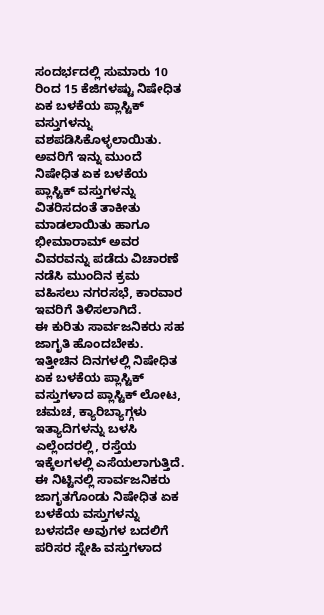ಸಂದರ್ಭದಲ್ಲಿ ಸುಮಾರು 10 ರಿಂದ 15 ಕೆಜಿಗಳಷ್ಟು ನಿಷೇಧಿತ ಏಕ ಬಳಕೆಯ ಪ್ಲಾಸ್ಟಿಕ್ ವಸ್ತುಗಳನ್ನು ವಶಪಡಿಸಿಕೊಳ್ಳಲಾಯಿತು. ಅವರಿಗೆ ಇನ್ನು ಮುಂದೆ ನಿಷೇಧಿತ ಏಕ ಬಳಕೆಯ ಪ್ಲಾಸ್ಟಿಕ್ ವಸ್ತುಗಳನ್ನು ವಿತರಿಸದಂತೆ ತಾಕೀತು ಮಾಡಲಾಯಿತು ಹಾಗೂ ಭೀಮಾರಾಮ್ ಅವರ ವಿವರವನ್ನು ಪಡೆದು ವಿಚಾರಣೆ ನಡೆಸಿ ಮುಂದಿನ ಕ್ರಮ ವಹಿಸಲು ನಗರಸಭೆ, ಕಾರವಾರ ಇವರಿಗೆ ತಿಳಿಸಲಾಗಿದೆ.
ಈ ಕುರಿತು ಸಾರ್ವಜನಿಕರು ಸಹ ಜಾಗೃತಿ ಹೊಂದಬೇಕು. ಇತ್ತೀಚಿನ ದಿನಗಳಲ್ಲಿ ನಿಷೇಧಿತ ಏಕ ಬಳಕೆಯ ಪ್ಲಾಸ್ಟಿಕ್ ವಸ್ತುಗಳಾದ ಪ್ಲಾಸ್ಟಿಕ್ ಲೋಟ, ಚಮಚ, ಕ್ಯಾರಿಬ್ಯಾಗ್ಗಳು ಇತ್ಯಾದಿಗಳನ್ನು ಬಳಸಿ ಎಲ್ಲೆಂದರಲ್ಲಿ, ರಸ್ತೆಯ ಇಕ್ಕೆಲಗಳಲ್ಲಿ ಎಸೆಯಲಾಗುತ್ತಿದೆ. ಈ ನಿಟ್ಟಿನಲ್ಲಿ ಸಾರ್ವಜನಿಕರು ಜಾಗೃತಗೊಂಡು ನಿಷೇಧಿತ ಏಕ ಬಳಕೆಯ ವಸ್ತುಗಳನ್ನು ಬಳಸದೇ ಅವುಗಳ ಬದಲಿಗೆ ಪರಿಸರ ಸ್ನೇಹಿ ವಸ್ತುಗಳಾದ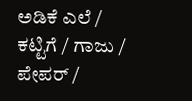ಅಡಿಕೆ ಎಲೆ / ಕಟ್ಟಿಗೆ / ಗಾಜು / ಪೇಪರ್ /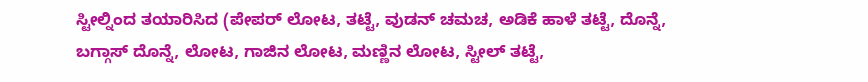ಸ್ಟೀಲ್ನಿಂದ ತಯಾರಿಸಿದ (ಪೇಪರ್ ಲೋಟ, ತಟ್ಟೆ, ವುಡನ್ ಚಮಚ, ಅಡಿಕೆ ಹಾಳೆ ತಟ್ಟೆ, ದೊನ್ನೆ, ಬಗ್ಗಾಸ್ ದೊನ್ನೆ, ಲೋಟ, ಗಾಜಿನ ಲೋಟ, ಮಣ್ಣಿನ ಲೋಟ, ಸ್ಟೀಲ್ ತಟ್ಟೆ,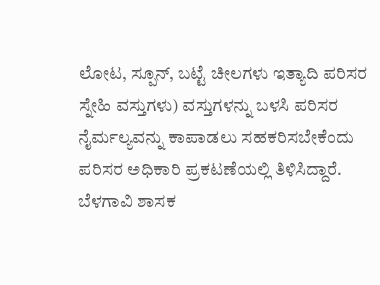ಲೋಟ, ಸ್ಪೂನ್, ಬಟ್ಟೆ ಚೀಲಗಳು ಇತ್ಯಾದಿ ಪರಿಸರ ಸ್ನೇಹಿ ವಸ್ತುಗಳು) ವಸ್ತುಗಳನ್ನು ಬಳಸಿ ಪರಿಸರ ನೈರ್ಮಲ್ಯವನ್ನು ಕಾಪಾಡಲು ಸಹಕರಿಸಬೇಕೆಂದು ಪರಿಸರ ಅಧಿಕಾರಿ ಪ್ರಕಟಣೆಯಲ್ಲಿ ತಿಳಿಸಿದ್ದಾರೆ.
ಬೆಳಗಾವಿ ಶಾಸಕ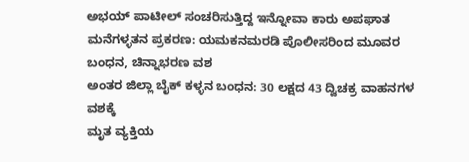ಅಭಯ್ ಪಾಟೀಲ್ ಸಂಚರಿಸುತ್ತಿದ್ದ ಇನ್ನೋವಾ ಕಾರು ಅಪಘಾತ
ಮನೆಗಳ್ಳತನ ಪ್ರಕರಣ: ಯಮಕನಮರಡಿ ಪೊಲೀಸರಿಂದ ಮೂವರ ಬಂಧನ, ಚಿನ್ನಾಭರಣ ವಶ
ಅಂತರ ಜಿಲ್ಲಾ ಬೈಕ್ ಕಳ್ಳನ ಬಂಧನ: 30 ಲಕ್ಷದ 43 ದ್ವಿಚಕ್ರ ವಾಹನಗಳ ವಶಕ್ಕೆ
ಮೃತ ವ್ಯಕ್ತಿಯ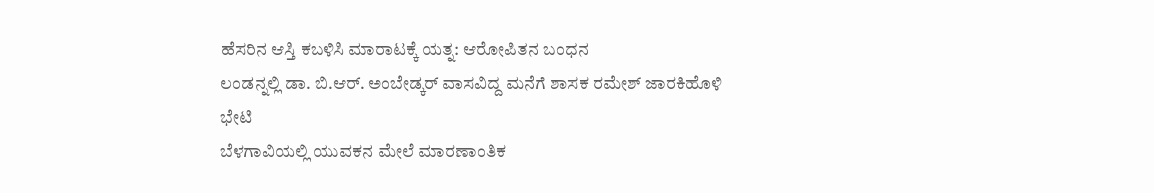ಹೆಸರಿನ ಆಸ್ತಿ ಕಬಳಿಸಿ ಮಾರಾಟಕ್ಕೆ ಯತ್ನ: ಆರೋಪಿತನ ಬಂಧನ
ಲಂಡನ್ನಲ್ಲಿ ಡಾ. ಬಿ.ಆರ್. ಅಂಬೇಡ್ಕರ್ ವಾಸವಿದ್ದ ಮನೆಗೆ ಶಾಸಕ ರಮೇಶ್ ಜಾರಕಿಹೊಳಿ ಭೇಟಿ
ಬೆಳಗಾವಿಯಲ್ಲಿ ಯುವಕನ ಮೇಲೆ ಮಾರಣಾಂತಿಕ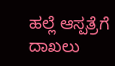ಹಲ್ಲೆ ಆಸ್ಪತ್ರೆಗೆ ದಾಖಲು